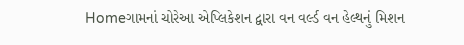Homeગામનાં ચોરેઆ એપ્લિકેશન દ્વારા વન વર્લ્ડ વન હેલ્થનું મિશન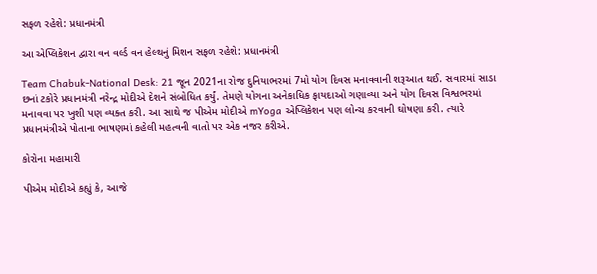સફળ રહેશે: પ્રધાનમંત્રી

આ એપ્લિકેશન દ્વારા વન વર્લ્ડ વન હેલ્થનું મિશન સફળ રહેશે: પ્રધાનમંત્રી

Team Chabuk-National Desk: 21 જૂન 2021ના રોજ દુનિયાભરમાં 7મો યોગ દિવસ મનાવવાની શરૂઆત થઈ. સવારમાં સાડા છનાં ટકોરે પ્રધાનમંત્રી નરેન્દ્ર મોદીએ દેશને સંબોધિત કર્યું. તેમણે યોગના અનેકાધિક ફાયદાઓ ગણાવ્યા અને યોગ દિવસ વિશ્વભરમાં મનાવવા પર ખુશી પણ વ્યક્ત કરી. આ સાથે જ પીએમ મોદીએ mYoga એપ્લિકેશન પણ લોન્ચ કરવાની ઘોષણા કરી. ત્યારે પ્રધાનમંત્રીએ પોતાના ભાષણમાં કહેલી મહત્વની વાતો પર એક નજર કરીએ.

કોરોના મહામારી

પીએમ મોદીએ કહ્યું કે, આજે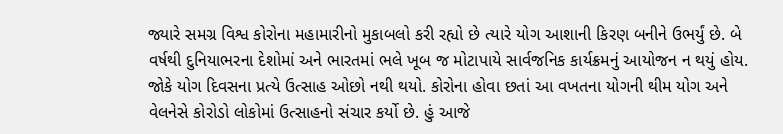જ્યારે સમગ્ર વિશ્વ કોરોના મહામારીનો મુકાબલો કરી રહ્યો છે ત્યારે યોગ આશાની કિરણ બનીને ઉભર્યું છે. બે વર્ષથી દુનિયાભરના દેશોમાં અને ભારતમાં ભલે ખૂબ જ મોટાપાયે સાર્વજનિક કાર્યક્રમનું આયોજન ન થયું હોય. જોકે યોગ દિવસના પ્રત્યે ઉત્સાહ ઓછો નથી થયો. કોરોના હોવા છતાં આ વખતના યોગની થીમ યોગ અને વેલનેસે કોરોડો લોકોમાં ઉત્સાહનો સંચાર કર્યો છે. હું આજે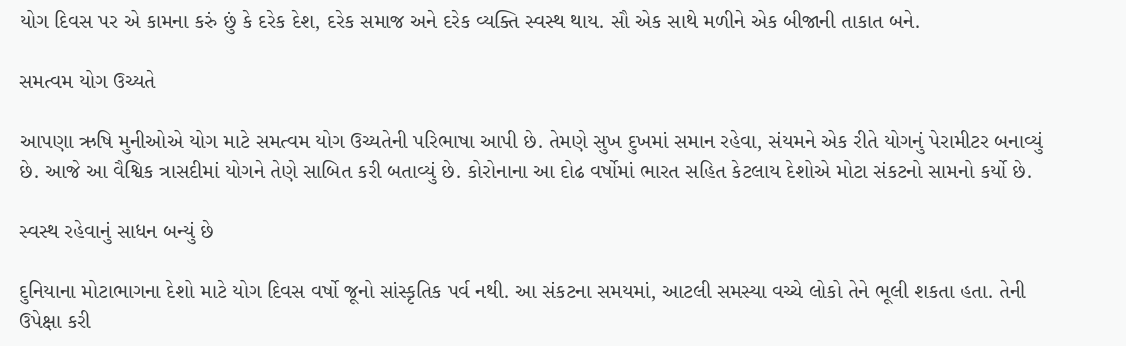યોગ દિવસ પર એ કામના કરું છું કે દરેક દેશ, દરેક સમાજ અને દરેક વ્યક્તિ સ્વસ્થ થાય. સૌ એક સાથે મળીને એક બીજાની તાકાત બને.

સમત્વમ યોગ ઉચ્યતે

આપણા ઋષિ મુનીઓએ યોગ માટે સમત્વમ યોગ ઉચ્યતેની પરિભાષા આપી છે. તેમણે સુખ દુખમાં સમાન રહેવા, સંયમને એક રીતે યોગનું પેરામીટર બનાવ્યું છે. આજે આ વૈશ્વિક ત્રાસદીમાં યોગને તેણે સાબિત કરી બતાવ્યું છે. કોરોનાના આ દોઢ વર્ષોમાં ભારત સહિત કેટલાય દેશોએ મોટા સંકટનો સામનો કર્યો છે.

સ્વસ્થ રહેવાનું સાધન બન્યું છે

દુનિયાના મોટાભાગના દેશો માટે યોગ દિવસ વર્ષો જૂનો સાંસ્કૃતિક પર્વ નથી. આ સંકટના સમયમાં, આટલી સમસ્યા વચ્ચે લોકો તેને ભૂલી શકતા હતા. તેની ઉપેક્ષા કરી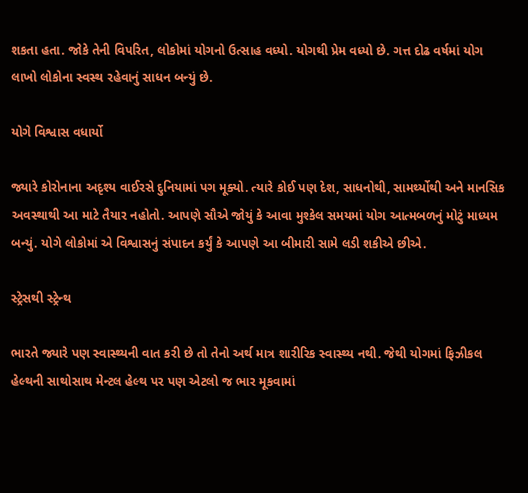શકતા હતા. જોકે તેની વિપરિત, લોકોમાં યોગનો ઉત્સાહ વધ્યો. યોગથી પ્રેમ વધ્યો છે. ગત્ત દોઢ વર્ષમાં યોગ લાખો લોકોના સ્વસ્થ રહેવાનું સાધન બન્યું છે.

યોગે વિશ્વાસ વધાર્યો

જ્યારે કોરોનાના અદૃશ્ય વાઈરસે દુનિયામાં પગ મૂક્યો. ત્યારે કોઈ પણ દેશ, સાધનોથી, સામર્થ્યોથી અને માનસિક અવસ્થાથી આ માટે તૈયાર નહોતો. આપણે સૌએ જોયું કે આવા મુશ્કેલ સમયમાં યોગ આત્મબળનું મોટું માધ્યમ બન્યું. યોગે લોકોમાં એ વિશ્વાસનું સંપાદન કર્યું કે આપણે આ બીમારી સામે લડી શકીએ છીએ.

સ્ટ્રેસથી સ્ટ્રેન્થ

ભારતે જ્યારે પણ સ્વાસ્થ્યની વાત કરી છે તો તેનો અર્થ માત્ર શારીરિક સ્વાસ્થ્ય નથી. જેથી યોગમાં ફિઝીકલ હેલ્થની સાથોસાથ મેન્ટલ હેલ્થ પર પણ એટલો જ ભાર મૂકવામાં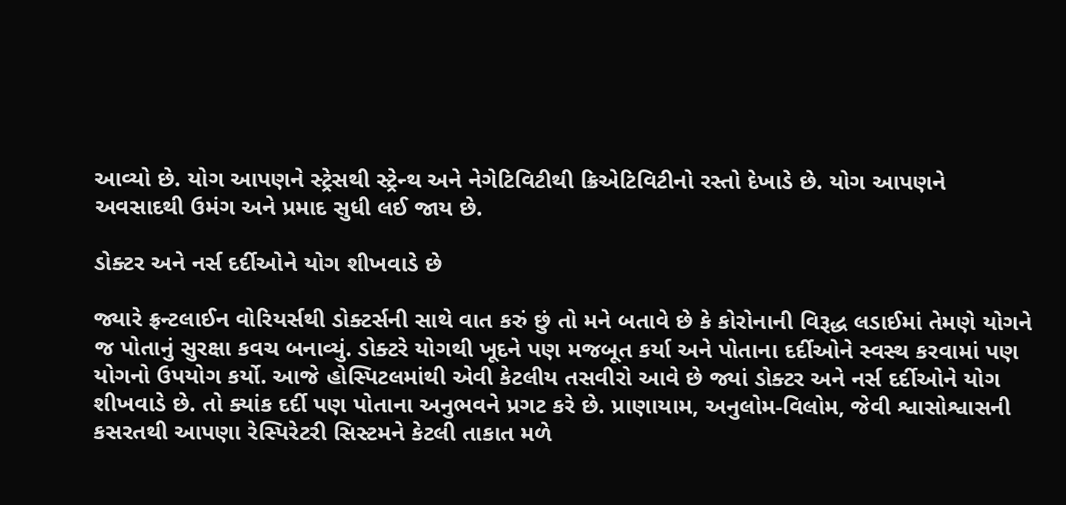આવ્યો છે. યોગ આપણને સ્ટ્રેસથી સ્ટ્રેન્થ અને નેગેટિવિટીથી ક્રિએટિવિટીનો રસ્તો દેખાડે છે. યોગ આપણને અવસાદથી ઉમંગ અને પ્રમાદ સુધી લઈ જાય છે.

ડોક્ટર અને નર્સ દર્દીઓને યોગ શીખવાડે છે

જ્યારે ફ્રન્ટલાઈન વોરિયર્સથી ડોક્ટર્સની સાથે વાત કરું છું તો મને બતાવે છે કે કોરોનાની વિરૂદ્ધ લડાઈમાં તેમણે યોગને જ પોતાનું સુરક્ષા કવચ બનાવ્યું. ડોક્ટરે યોગથી ખૂદને પણ મજબૂત કર્યા અને પોતાના દર્દીઓને સ્વસ્થ કરવામાં પણ યોગનો ઉપયોગ કર્યો. આજે હોસ્પિટલમાંથી એવી કેટલીય તસવીરો આવે છે જ્યાં ડોક્ટર અને નર્સ દર્દીઓને યોગ શીખવાડે છે. તો ક્યાંક દર્દી પણ પોતાના અનુભવને પ્રગટ કરે છે. પ્રાણાયામ, અનુલોમ-વિલોમ, જેવી શ્વાસોશ્વાસની કસરતથી આપણા રેસ્પિરેટરી સિસ્ટમને કેટલી તાકાત મળે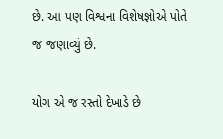છે. આ પણ વિશ્વના વિશેષજ્ઞોએ પોતે જ જણાવ્યું છે.

યોગ એ જ રસ્તો દેખાડે છે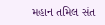મહાન તમિલ સંત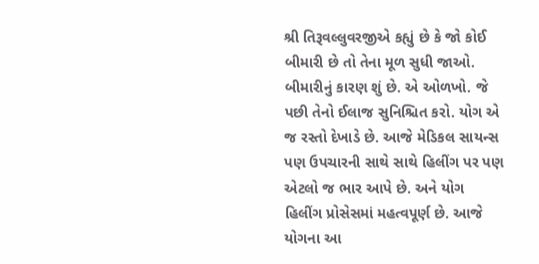શ્રી તિરૂવલ્લુવરજીએ કહ્યું છે કે જો કોઈ બીમારી છે તો તેના મૂળ સુધી જાઓ. બીમારીનું કારણ શું છે. એ ઓળખો. જે પછી તેનો ઈલાજ સુનિશ્ચિત કરો. યોગ એ જ રસ્તો દેખાડે છે. આજે મેડિકલ સાયન્સ પણ ઉપચારની સાથે સાથે હિલીંગ પર પણ એટલો જ ભાર આપે છે. અને યોગ હિલીંગ પ્રોસેસમાં મહત્વપૂર્ણ છે. આજે યોગના આ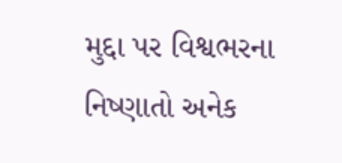મુદ્દા પર વિશ્વભરના નિષ્ણાતો અનેક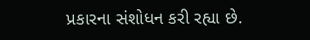પ્રકારના સંશોધન કરી રહ્યા છે.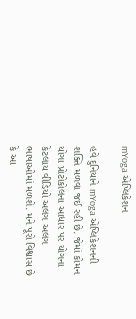mYoga એપ્લિકેશન

હવે દુનિયાને mYoga એપ્લિકેશનની શક્તિ મળવા જઈ રહી છે. જેમાં કોમન યોગા પ્રોટોકોલના આધાર પર યોગના કેટલાય વીડિયો અલગ અલગ ભાષાઓમાં મળશે. મને પૂરો વિશ્વાસ છે કે આ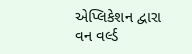એપ્લિકેશન દ્વારા વન વર્લ્ડ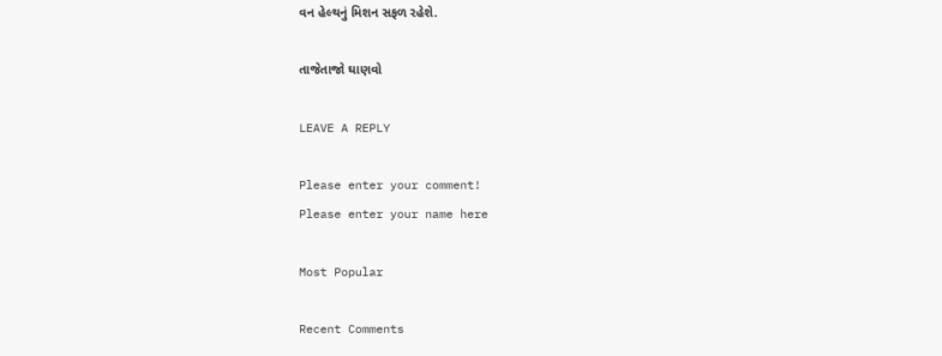વન હેલ્થનું મિશન સફળ રહેશે.

તાજેતાજો ઘાણવો

LEAVE A REPLY

Please enter your comment!
Please enter your name here

Most Popular

Recent Comments